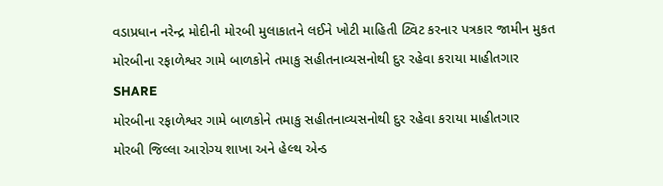વડાપ્રધાન નરેન્દ્ર મોદીની મોરબી મુલાકાતને લઈને ખોટી માહિતી ટ્વિટ કરનાર પત્રકાર જામીન મુકત
મોરબીના રફાળેશ્વર ગામે બાળકોને તમાકુ સહીતનાવ્યસનોથી દુર રહેવા કરાયા માહીતગાર
SHARE
મોરબીના રફાળેશ્વર ગામે બાળકોને તમાકુ સહીતનાવ્યસનોથી દુર રહેવા કરાયા માહીતગાર
મોરબી જિલ્લા આરોગ્ય શાખા અને હેલ્થ એન્ડ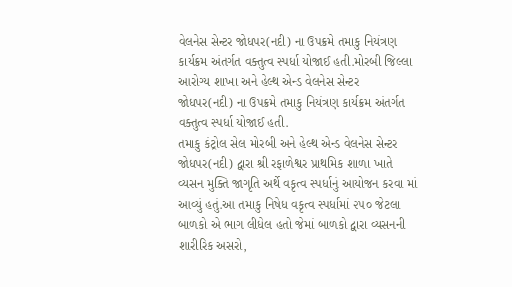વેલનેસ સેન્ટર જોધપર(નદી) ના ઉપક્રમે તમાકુ નિયંત્રણ કાર્યક્રમ અંતર્ગત વક્તુત્વ સ્પર્ધા યોજાઈ હતી.મોરબી જિલ્લા આરોગ્ય શાખા અને હેલ્થ એન્ડ વેલનેસ સેન્ટર જોધપર(નદી) ના ઉપક્રમે તમાકુ નિયંત્રણ કાર્યક્રમ અંતર્ગત વક્તુત્વ સ્પર્ધા યોજાઈ હતી.
તમાકુ કંટ્રોલ સેલ મોરબી અને હેલ્થ એન્ડ વેલનેસ સેન્ટર જોધપર(નદી) દ્વારા શ્રી રફાળેશ્વર પ્રાથમિક શાળા ખાતે વ્યસન મુક્તિ જાગૃતિ અર્થે વકૃત્વ સ્પર્ધાનું આયોજન કરવા માં આવ્યું હતું.આ તમાકુ નિષેધ વકૃત્વ સ્પર્ધામાં ૨૫૦ જેટલા બાળકો એ ભાગ લીધેલ હતો જેમાં બાળકો દ્વારા વ્યસનની શારીરિક અસરો,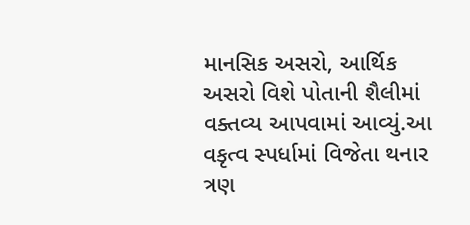માનસિક અસરો, આર્થિક અસરો વિશે પોતાની શૈલીમાં વક્તવ્ય આપવામાં આવ્યું.આ વકૃત્વ સ્પર્ધામાં વિજેતા થનાર ત્રણ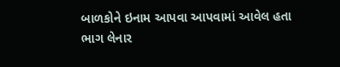બાળકોને ઇનામ આપવા આપવામાં આવેલ હતા ભાગ લેનાર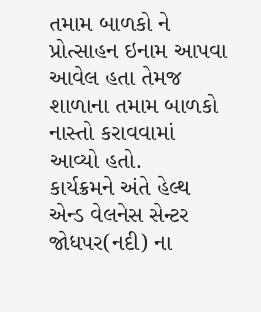તમામ બાળકો ને પ્રોત્સાહન ઇનામ આપવા આવેલ હતા તેમજ શાળાના તમામ બાળકો નાસ્તો કરાવવામાં આવ્યો હતો.
કાર્યક્રમને અંતે હેલ્થ એન્ડ વેલનેસ સેન્ટર જોધપર(નદી) ના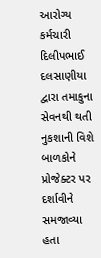આરોગ્ય કર્મચારી દિલીપભાઈ દલસાણીયા દ્વારા તમાકુના સેવનથી થતી નુકશાની વિશે બાળકોને પ્રોજેક્ટર પર દર્શાવીને સમજાવ્યા હતા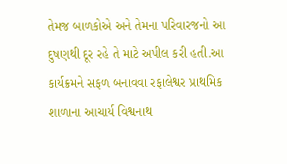તેમજ બાળકોએ અને તેમના પરિવારજનો આ દુષણથી દૂર રહે તે માટે અપીલ કરી હતી.આ કાર્યક્રમને સફળ બનાવવા રફાલેશ્વર પ્રાથમિક શાળાના આચાર્ય વિશ્વનાથ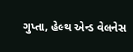ગુપ્તા, હેલ્થ એન્ડ વેલનેસ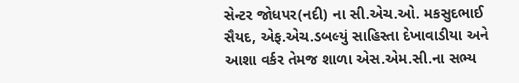સેન્ટર જોધપર(નદી) ના સી.એચ.ઓ. મકસુદભાઈ સૈયદ, એફ.એચ.ડબલ્યું સાહિસ્તા દેખાવાડીયા અને આશા વર્કર તેમજ શાળા એસ.એમ.સી.ના સભ્ય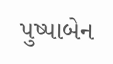પુષ્પાબેન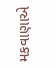મકવાણાએ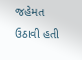જહેમત ઉઠાવી હતી